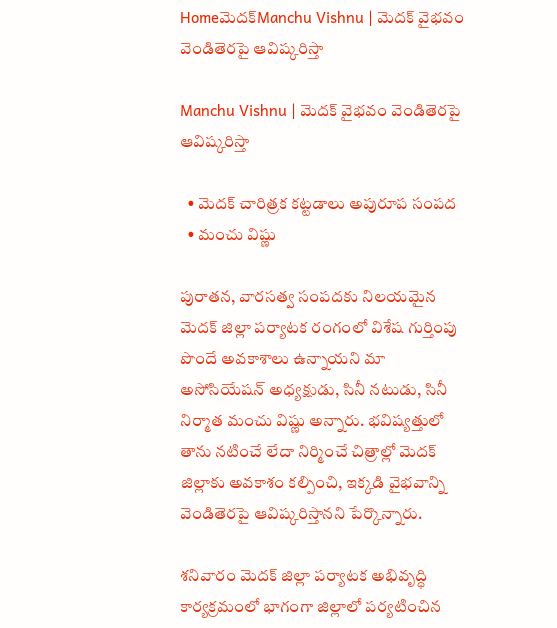Homeమెదక్‌Manchu Vishnu | మెదక్ వైభవం వెండితెరపై ఆవిష్కరిస్తా

Manchu Vishnu | మెదక్ వైభవం వెండితెరపై ఆవిష్కరిస్తా

  • మెదక్ చారిత్రక కట్టడాలు అపురూప సంపద
  • మంచు విష్ణు

పురాతన, వారసత్వ సంపదకు నిలయమైన మెదక్ జిల్లా పర్యాటక రంగంలో విశేష గుర్తింపు పొందే అవకాశాలు ఉన్నాయని మా అసోసియేషన్ అధ్యక్షుడు, సినీ నటుడు, సినీ నిర్మాత మంచు విష్ణు అన్నారు. భవిష్యత్తులో తాను నటించే లేదా నిర్మించే చిత్రాల్లో మెదక్ జిల్లాకు అవకాశం కల్పించి, ఇక్కడి వైభవాన్ని వెండితెరపై ఆవిష్కరిస్తానని పేర్కొన్నారు.

శనివారం మెదక్ జిల్లా పర్యాటక అభివృద్ధి కార్యక్రమంలో భాగంగా జిల్లాలో పర్యటించిన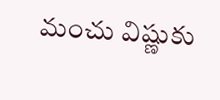మంచు విష్ణుకు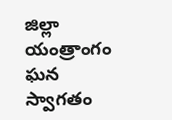జిల్లా యంత్రాంగం ఘన స్వాగతం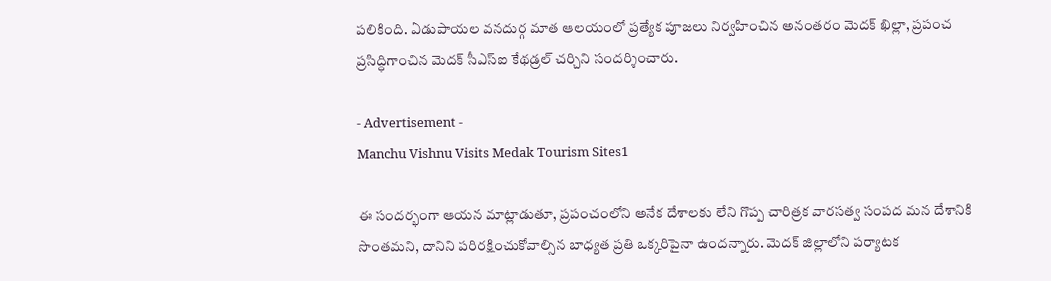పలికింది. ఏడుపాయల వనదుర్గ మాత ఆలయంలో ప్రత్యేక పూజలు నిర్వహించిన అనంతరం మెదక్ ఖిల్లా, ప్రపంచ ప్రసిద్ధిగాంచిన మెదక్ సీఎస్ఐ కేథడ్రల్ చర్చిని సందర్శించారు.

- Advertisement -
Manchu Vishnu Visits Medak Tourism Sites1

ఈ సందర్భంగా ఆయన మాట్లాడుతూ, ప్రపంచంలోని అనేక దేశాలకు లేని గొప్ప చారిత్రక వారసత్వ సంపద మన దేశానికి సొంతమని, దానిని పరిరక్షించుకోవాల్సిన బాధ్యత ప్రతి ఒక్కరిపైనా ఉందన్నారు. మెదక్ జిల్లాలోని పర్యాటక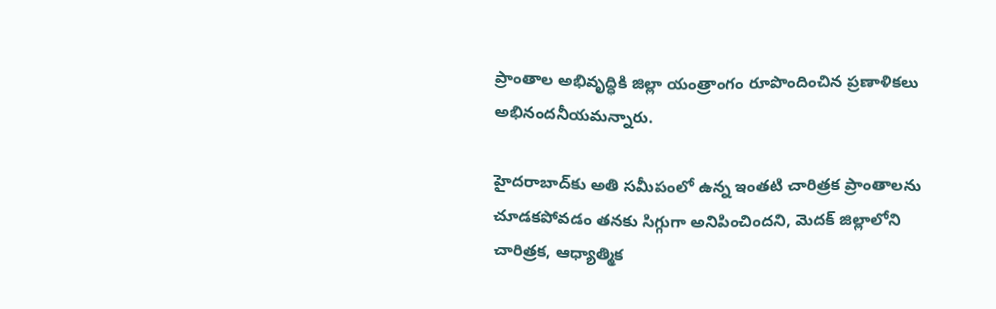ప్రాంతాల అభివృద్ధికి జిల్లా యంత్రాంగం రూపొందించిన ప్రణాళికలు అభినందనీయమన్నారు.

హైదరాబాద్‌కు అతి సమీపంలో ఉన్న ఇంతటి చారిత్రక ప్రాంతాలను చూడకపోవడం తనకు సిగ్గుగా అనిపించిందని, మెదక్ జిల్లాలోని చారిత్రక, ఆధ్యాత్మిక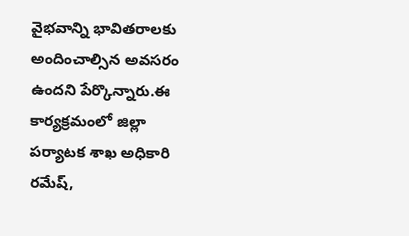వైభవాన్ని భావితరాలకు అందించాల్సిన అవసరం ఉందని పేర్కొన్నారు.ఈ కార్యక్రమంలో జిల్లా పర్యాటక శాఖ అధికారి రమేష్,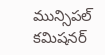మున్సిపల్ కమిషనర్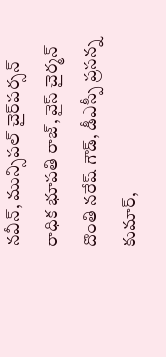నవీన్, మున్సిపల్ చైర్‌పర్సన్ రాధిక భూపతి రాజ్, వైస్ చైర్మన్ దొంతి నరేష్ గౌడ్, డీఎస్పీ ప్రసన్న కుమార్,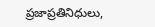ప్రజాప్రతినిధులు,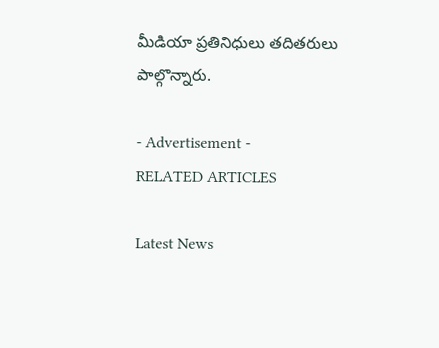మీడియా ప్రతినిధులు తదితరులు పాల్గొన్నారు.

- Advertisement -
RELATED ARTICLES

Latest News